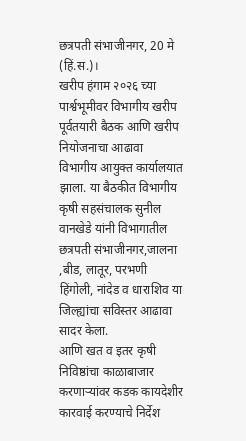छत्रपती संभाजीनगर, 20 मे (हिं.स.)।
खरीप हंगाम २०२६ च्या पार्श्वभूमीवर विभागीय खरीप पूर्वतयारी बैठक आणि खरीप नियोजनाचा आढावा विभागीय आयुक्त कार्यालयात झाला. या बैठकीत विभागीय कृषी सहसंचालक सुनील वानखेडे यांनी विभागातील छत्रपती संभाजीनगर,जालना ,बीड, लातूर, परभणी हिंगोली, नांदेड व धाराशिव या जिल्ह्यांचा सविस्तर आढावा सादर केला.
आणि खत व इतर कृषी निविष्ठांचा काळाबाजार करणाऱ्यांवर कडक कायदेशीर कारवाई करण्याचे निर्देश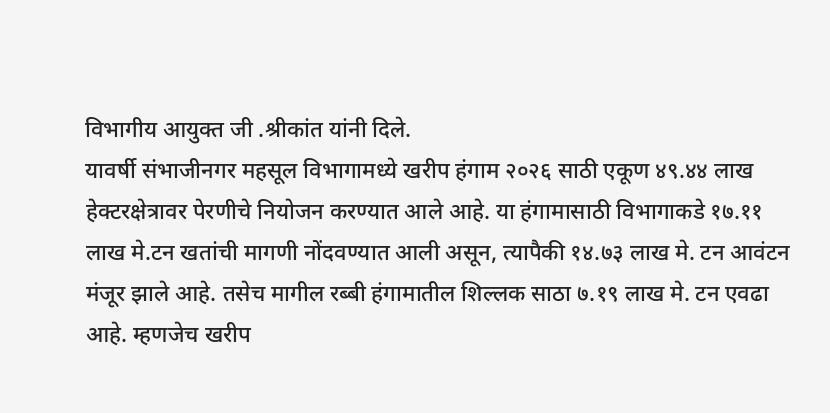विभागीय आयुक्त जी .श्रीकांत यांनी दिले.
यावर्षी संभाजीनगर महसूल विभागामध्ये खरीप हंगाम २०२६ साठी एकूण ४९.४४ लाख हेक्टरक्षेत्रावर पेरणीचे नियोजन करण्यात आले आहे. या हंगामासाठी विभागाकडे १७.११ लाख मे.टन खतांची मागणी नोंदवण्यात आली असून, त्यापैकी १४.७३ लाख मे. टन आवंटन मंजूर झाले आहे. तसेच मागील रब्बी हंगामातील शिल्लक साठा ७.१९ लाख मे. टन एवढा आहे. म्हणजेच खरीप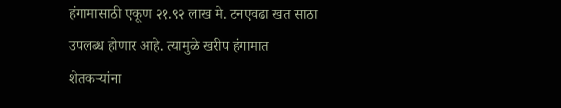हंगामासाठी एकूण २१.९२ लाख मे. टनएवढा खत साठा उपलब्ध होणार आहे. त्यामुळे खरीप हंगामात शेतकऱ्यांना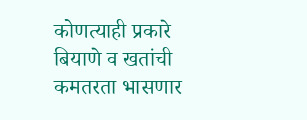कोणत्याही प्रकारे बियाणे व खतांची कमतरता भासणार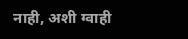नाही, अशी ग्वाही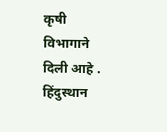कृषी विभागाने दिली आहे .
हिंदुस्थान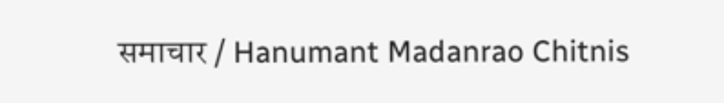समाचार / Hanumant Madanrao Chitnis